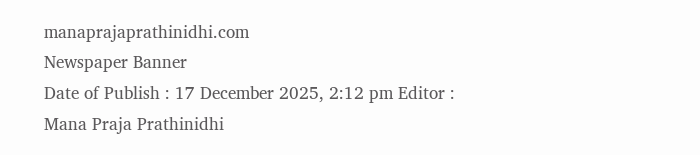manaprajaprathinidhi.com
Newspaper Banner
Date of Publish : 17 December 2025, 2:12 pm Editor : Mana Praja Prathinidhi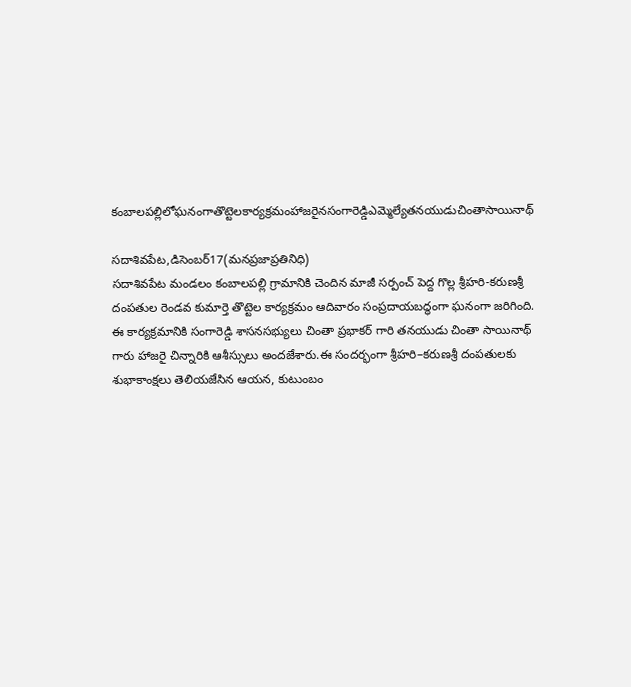కంబాలపల్లిలోఘనంగాతొట్టెలకార్యక్రమంహాజరైనసంగారెడ్డిఎమ్మెల్యేతనయుడుచింతాసాయినాథ్

సదాశివపేట,డిసెంబర్17(మనప్రజాప్రతినిధి)
సదాశివపేట మండలం కంబాలపల్లి గ్రామానికి చెందిన మాజీ సర్పంచ్ పెద్ద గొల్ల శ్రీహరి-కరుణశ్రీ దంపతుల రెండవ కుమార్తె తొట్టెల కార్యక్రమం ఆదివారం సంప్రదాయబద్ధంగా ఘనంగా జరిగింది. ఈ కార్యక్రమానికి సంగారెడ్డి శాసనసభ్యులు చింతా ప్రభాకర్ గారి తనయుడు చింతా సాయినాథ్ గారు హాజరై చిన్నారికి ఆశీస్సులు అందజేశారు.ఈ సందర్భంగా శ్రీహరి–కరుణశ్రీ దంపతులకు శుభాకాంక్షలు తెలియజేసిన ఆయన, కుటుంబం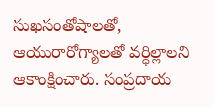సుఖసంతోషాలతో, ఆయురారోగ్యాలతో వర్ధిల్లాలని ఆకాంక్షించారు. సంప్రదాయ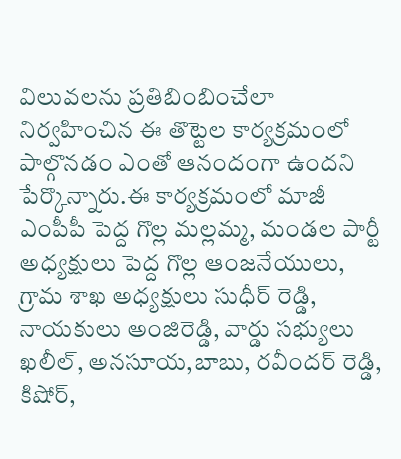విలువలను ప్రతిబింబించేలా నిర్వహించిన ఈ తొట్టెల కార్యక్రమంలో పాల్గొనడం ఎంతో ఆనందంగా ఉందని పేర్కొన్నారు.ఈ కార్యక్రమంలో మాజీ ఎంపీపీ పెద్ద గొల్ల మల్లమ్మ, మండల పార్టీ అధ్యక్షులు పెద్ద గొల్ల ఆంజనేయులు, గ్రామ శాఖ అధ్యక్షులు సుధీర్ రెడ్డి, నాయకులు అంజిరెడ్డి, వార్డు సభ్యులు ఖలీల్, అనసూయ,బాబు, రవీందర్ రెడ్డి, కిషోర్,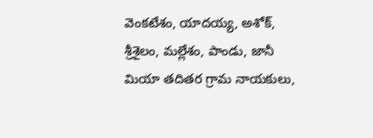వెంకటేశం, యాదయ్య, అశోక్, శ్రీశైలం, మల్లేశం, పాండు, జానీ మియా తదితర గ్రామ నాయకులు,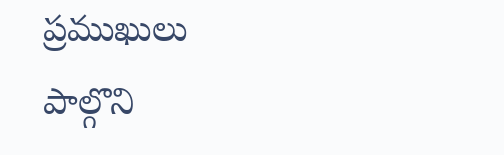ప్రముఖులు పాల్గొని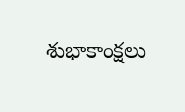శుభాకాంక్షలు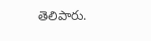తెలిపారు.